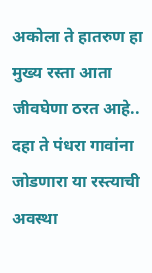अकोला ते हातरुण हा मुख्य रस्ता आता जीवघेणा ठरत आहे..
दहा ते पंधरा गावांना जोडणारा या रस्त्याची अवस्था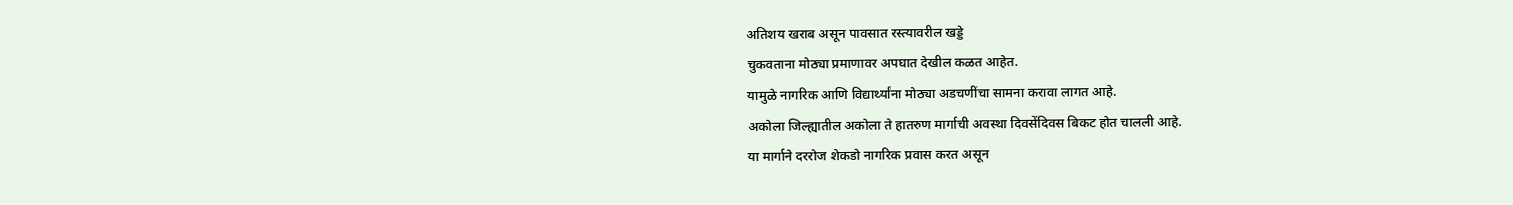अतिशय खराब असून पावसात रस्त्यावरील खड्डे
चुकवताना मोठ्या प्रमाणावर अपघात देखील कळत आहेत.
यामुळे नागरिक आणि विद्यार्थ्यांना मोठ्या अडचणींचा सामना करावा लागत आहे.
अकोला जिल्ह्यातील अकोला ते हातरुण मार्गाची अवस्था दिवसेंदिवस बिकट होत चालली आहे.
या मार्गाने दररोज शेकडो नागरिक प्रवास करत असून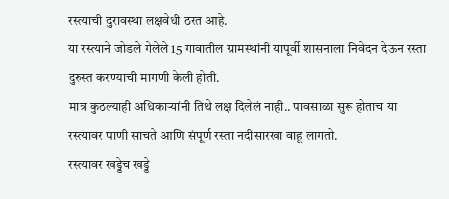रस्त्याची दुरावस्था लक्षवेधी ठरत आहे.
या रस्त्याने जोडले गेलेले 15 गावातील ग्रामस्थांनी यापूर्वी शासनाला निवेदन देऊन रस्ता दुरुस्त करण्याची मागणी केली होती.
मात्र कुठल्याही अधिकाऱ्यांनी तिथे लक्ष दिलेलं नाही.. पावसाळा सुरू होताच या रस्त्यावर पाणी साचते आणि संपूर्ण रस्ता नदीसारखा वाहू लागतो.
रस्त्यावर खड्डेच खड्डे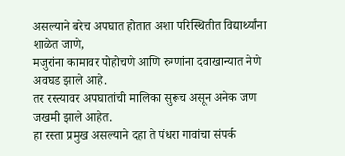असल्याने बरेच अपघात होतात अशा परिस्थितीत विद्यार्थ्यांना शाळेत जाणे,
मजुरांना कामावर पोहोचणे आणि रुग्णांना दवाखान्यात नेणे अवघड झाले आहे.
तर रस्त्यावर अपघातांची मालिका सुरूच असून अनेक जण जखमी झाले आहेत.
हा रस्ता प्रमुख असल्याने दहा ते पंधरा गावांचा संपर्क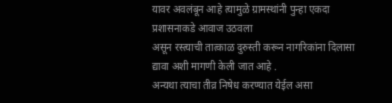यावर अवलंबून आहे त्यामुळे ग्रामस्थांनी पुन्हा एकदा प्रशासनाकडे आवाज उठवला
असून रस्त्याची तात्काळ दुरुस्ती करून नागरिकांना दिलासा द्यावा अशी मागणी केली जात आहे .
अन्यथा त्याचा तीव्र निषेध करण्यात येईल असा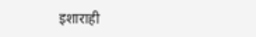इशाराही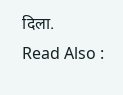दिला.
Read Also :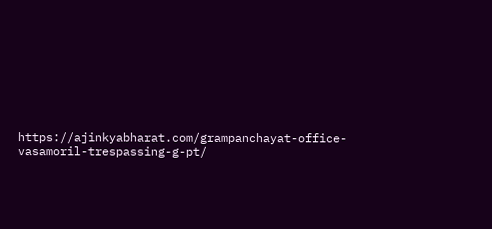https://ajinkyabharat.com/grampanchayat-office-vasamoril-trespassing-g-pt/